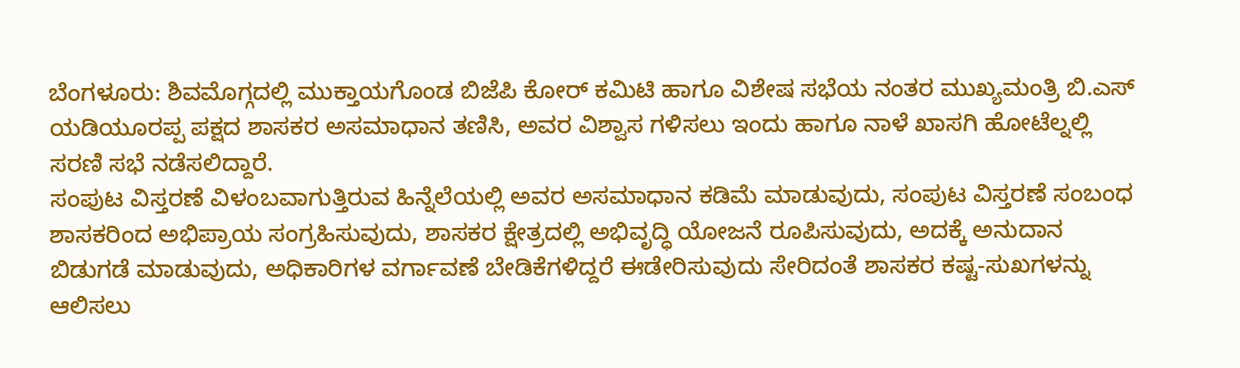ಬೆಂಗಳೂರು: ಶಿವಮೊಗ್ಗದಲ್ಲಿ ಮುಕ್ತಾಯಗೊಂಡ ಬಿಜೆಪಿ ಕೋರ್ ಕಮಿಟಿ ಹಾಗೂ ವಿಶೇಷ ಸಭೆಯ ನಂತರ ಮುಖ್ಯಮಂತ್ರಿ ಬಿ.ಎಸ್ ಯಡಿಯೂರಪ್ಪ ಪಕ್ಷದ ಶಾಸಕರ ಅಸಮಾಧಾನ ತಣಿಸಿ, ಅವರ ವಿಶ್ವಾಸ ಗಳಿಸಲು ಇಂದು ಹಾಗೂ ನಾಳೆ ಖಾಸಗಿ ಹೋಟೆಲ್ನಲ್ಲಿ ಸರಣಿ ಸಭೆ ನಡೆಸಲಿದ್ದಾರೆ.
ಸಂಪುಟ ವಿಸ್ತರಣೆ ವಿಳಂಬವಾಗುತ್ತಿರುವ ಹಿನ್ನೆಲೆಯಲ್ಲಿ ಅವರ ಅಸಮಾಧಾನ ಕಡಿಮೆ ಮಾಡುವುದು, ಸಂಪುಟ ವಿಸ್ತರಣೆ ಸಂಬಂಧ ಶಾಸಕರಿಂದ ಅಭಿಪ್ರಾಯ ಸಂಗ್ರಹಿಸುವುದು, ಶಾಸಕರ ಕ್ಷೇತ್ರದಲ್ಲಿ ಅಭಿವೃದ್ಧಿ ಯೋಜನೆ ರೂಪಿಸುವುದು, ಅದಕ್ಕೆ ಅನುದಾನ ಬಿಡುಗಡೆ ಮಾಡುವುದು, ಅಧಿಕಾರಿಗಳ ವರ್ಗಾವಣೆ ಬೇಡಿಕೆಗಳಿದ್ದರೆ ಈಡೇರಿಸುವುದು ಸೇರಿದಂತೆ ಶಾಸಕರ ಕಷ್ಟ-ಸುಖಗಳನ್ನು ಆಲಿಸಲು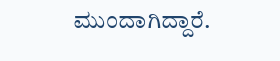ಮುಂದಾಗಿದ್ದಾರೆ.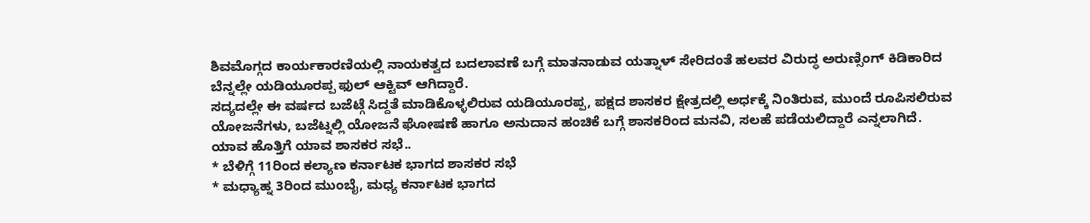ಶಿವಮೊಗ್ಗದ ಕಾರ್ಯಕಾರಣಿಯಲ್ಲಿ ನಾಯಕತ್ವದ ಬದಲಾವಣೆ ಬಗ್ಗೆ ಮಾತನಾಡುವ ಯತ್ನಾಳ್ ಸೇರಿದಂತೆ ಹಲವರ ವಿರುದ್ಧ ಅರುಣ್ಸಿಂಗ್ ಕಿಡಿಕಾರಿದ ಬೆನ್ನಲ್ಲೇ ಯಡಿಯೂರಪ್ಪ ಫುಲ್ ಆಕ್ಟಿವ್ ಆಗಿದ್ದಾರೆ.
ಸದ್ಯದಲ್ಲೇ ಈ ವರ್ಷದ ಬಜೆಟ್ಗೆ ಸಿದ್ದತೆ ಮಾಡಿಕೊಳ್ಳಲಿರುವ ಯಡಿಯೂರಪ್ಪ, ಪಕ್ಷದ ಶಾಸಕರ ಕ್ಷೇತ್ರದಲ್ಲಿ ಅರ್ಧಕ್ಕೆ ನಿಂತಿರುವ, ಮುಂದೆ ರೂಪಿಸಲಿರುವ ಯೋಜನೆಗಳು, ಬಜೆಟ್ನಲ್ಲಿ ಯೋಜನೆ ಘೋಷಣೆ ಹಾಗೂ ಅನುದಾನ ಹಂಚಿಕೆ ಬಗ್ಗೆ ಶಾಸಕರಿಂದ ಮನವಿ, ಸಲಹೆ ಪಡೆಯಲಿದ್ದಾರೆ ಎನ್ನಲಾಗಿದೆ.
ಯಾವ ಹೊತ್ತಿಗೆ ಯಾವ ಶಾಸಕರ ಸಭೆ..
* ಬೆಳಿಗ್ಗೆ 11ರಿಂದ ಕಲ್ಯಾಣ ಕರ್ನಾಟಕ ಭಾಗದ ಶಾಸಕರ ಸಭೆ
* ಮಧ್ಯಾಹ್ನ 3ರಿಂದ ಮುಂಬೈ, ಮಧ್ಯ ಕರ್ನಾಟಕ ಭಾಗದ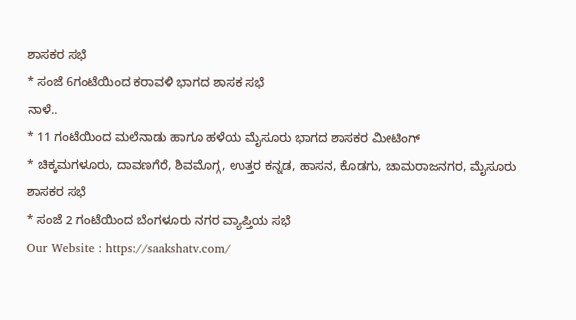ಶಾಸಕರ ಸಭೆ
* ಸಂಜೆ 6ಗಂಟೆಯಿಂದ ಕರಾವಳಿ ಭಾಗದ ಶಾಸಕ ಸಭೆ
ನಾಳೆ..
* 11 ಗಂಟೆಯಿಂದ ಮಲೆನಾಡು ಹಾಗೂ ಹಳೆಯ ಮೈಸೂರು ಭಾಗದ ಶಾಸಕರ ಮೀಟಿಂಗ್
* ಚಿಕ್ಕಮಗಳೂರು, ದಾವಣಗೆರೆ, ಶಿವಮೊಗ್ಗ, ಉತ್ತರ ಕನ್ನಡ, ಹಾಸನ, ಕೊಡಗು, ಚಾಮರಾಜನಗರ, ಮೈಸೂರು ಶಾಸಕರ ಸಭೆ
* ಸಂಜೆ 2 ಗಂಟೆಯಿಂದ ಬೆಂಗಳೂರು ನಗರ ವ್ಯಾಪ್ತಿಯ ಸಭೆ
Our Website : https://saakshatv.com/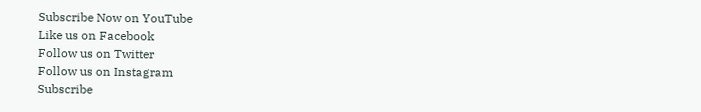Subscribe Now on YouTube
Like us on Facebook
Follow us on Twitter
Follow us on Instagram
Subscribe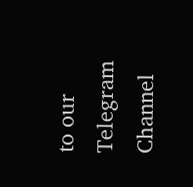to our Telegram Channel